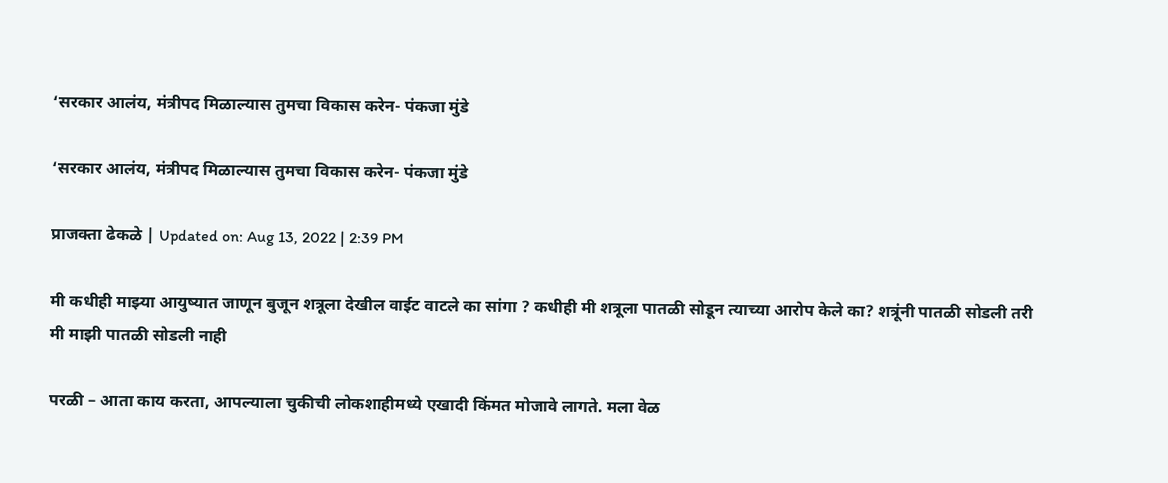‘सरकार आलंय, मंत्रीपद मिळाल्यास तुमचा विकास करेन- पंकजा मुंडे

‘सरकार आलंय, मंत्रीपद मिळाल्यास तुमचा विकास करेन- पंकजा मुंडे

प्राजक्ता ढेकळे | Updated on: Aug 13, 2022 | 2:39 PM

मी कधीही माझ्या आयुष्यात जाणून बुजून शत्रूला देखील वाईट वाटले का सांगा ? कधीही मी शत्रूला पातळी सोडून त्याच्या आरोप केले का? शत्रूंनी पातळी सोडली तरी मी माझी पातळी सोडली नाही

परळी – आता काय करता, आपल्याला चुकीची लोकशाहीमध्ये एखादी किंमत मोजावे लागते. मला वेळ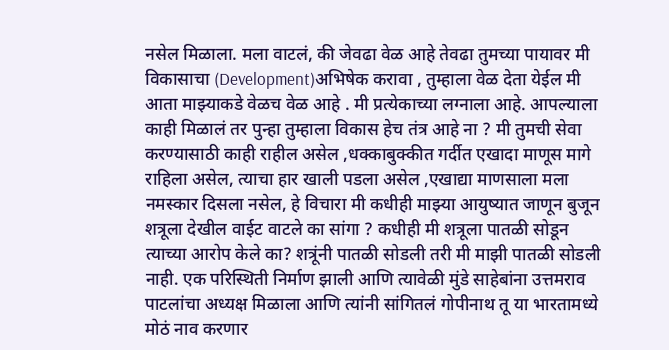नसेल मिळाला. मला वाटलं, की जेवढा वेळ आहे तेवढा तुमच्या पायावर मी विकासाचा (Development)अभिषेक करावा , तुम्हाला वेळ देता येईल मी आता माझ्याकडे वेळच वेळ आहे . मी प्रत्येकाच्या लग्नाला आहे. आपल्याला काही मिळालं तर पुन्हा तुम्हाला विकास हेच तंत्र आहे ना ? मी तुमची सेवा करण्यासाठी काही राहील असेल ,धक्काबुक्कीत गर्दीत एखादा माणूस मागे राहिला असेल, त्याचा हार खाली पडला असेल ,एखाद्या माणसाला मला नमस्कार दिसला नसेल, हे विचारा मी कधीही माझ्या आयुष्यात जाणून बुजून शत्रूला देखील वाईट वाटले का सांगा ? कधीही मी शत्रूला पातळी सोडून त्याच्या आरोप केले का? शत्रूंनी पातळी सोडली तरी मी माझी पातळी सोडली नाही. एक परिस्थिती निर्माण झाली आणि त्यावेळी मुंडे साहेबांना उत्तमराव पाटलांचा अध्यक्ष मिळाला आणि त्यांनी सांगितलं गोपीनाथ तू या भारतामध्ये मोठं नाव करणार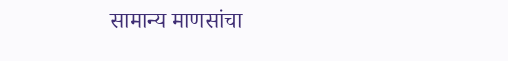सामान्य माणसांचा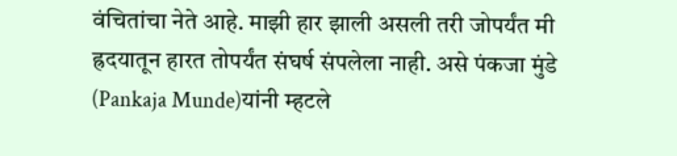वंचितांचा नेते आहे. माझी हार झाली असली तरी जोपर्यंत मी ह्रदयातून हारत तोपर्यंत संघर्ष संपलेला नाही. असे पंकजा मुंडे (Pankaja Munde)यांनी म्हटले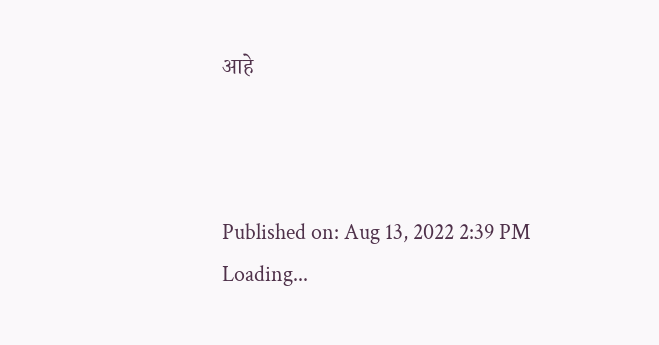आहे



Published on: Aug 13, 2022 2:39 PM
Loading...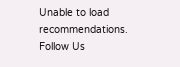Unable to load recommendations.
Follow Us